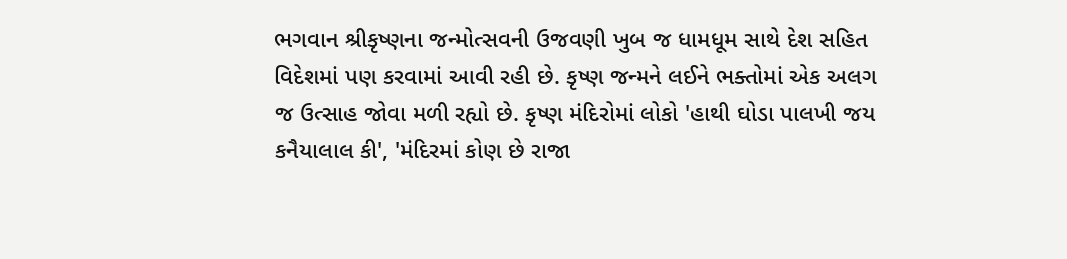ભગવાન શ્રીકૃષ્ણના જન્મોત્સવની ઉજવણી ખુબ જ ધામધૂમ સાથે દેશ સહિત વિદેશમાં પણ કરવામાં આવી રહી છે. કૃષ્ણ જન્મને લઈને ભક્તોમાં એક અલગ જ ઉત્સાહ જોવા મળી રહ્યો છે. કૃષ્ણ મંદિરોમાં લોકો 'હાથી ઘોડા પાલખી જય કનૈયાલાલ કી', 'મંદિરમાં કોણ છે રાજા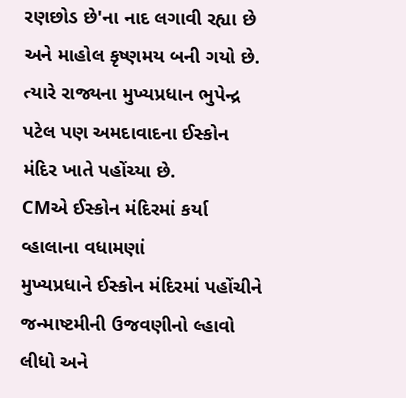રણછોડ છે'ના નાદ લગાવી રહ્યા છે અને માહોલ કૃષ્ણમય બની ગયો છે. ત્યારે રાજ્યના મુખ્યપ્રધાન ભુપેન્દ્ર પટેલ પણ અમદાવાદના ઈસ્કોન મંદિર ખાતે પહોંચ્યા છે.
CMએ ઈસ્કોન મંદિરમાં કર્યા વ્હાલાના વધામણાં
મુખ્યપ્રધાને ઈસ્કોન મંદિરમાં પહોંચીને જન્માષ્ટમીની ઉજવણીનો લ્હાવો લીધો અને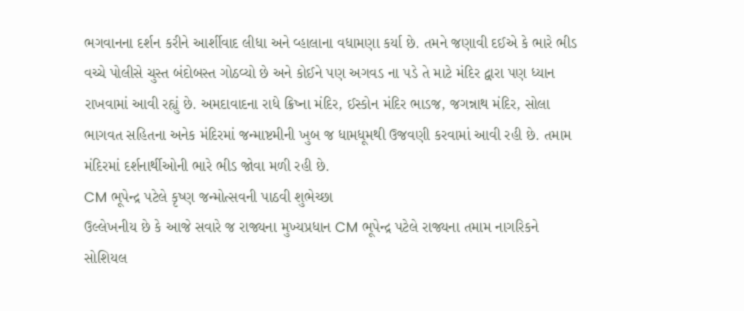ભગવાનના દર્શન કરીને આર્શીવાદ લીધા અને વ્હાલાના વધામણા કર્યા છે. તમને જણાવી દઈએ કે ભારે ભીડ વચ્ચે પોલીસે ચુસ્ત બંદોબસ્ત ગોઠવ્યો છે અને કોઈને પણ અગવડ ના પડે તે માટે મંદિર દ્વારા પણ ધ્યાન રાખવામાં આવી રહ્યું છે. અમદાવાદના રાધે ક્રિષ્ના મંદિર, ઈસ્કોન મંદિર ભાડજ, જગન્નાથ મંદિર, સોલા ભાગવત સહિતના અનેક મંદિરમાં જન્માષ્ટમીની ખુબ જ ધામધૂમથી ઉજવણી કરવામાં આવી રહી છે. તમામ મંદિરમાં દર્શનાર્થીઓની ભારે ભીડ જોવા મળી રહી છે.
CM ભૂપેન્દ્ર પટેલે કૃષ્ણ જન્મોત્સવની પાઠવી શુભેચ્છા
ઉલ્લેખનીય છે કે આજે સવારે જ રાજ્યના મુખ્યપ્રધાન CM ભૂપેન્દ્ર પટેલે રાજ્યના તમામ નાગરિકને સોશિયલ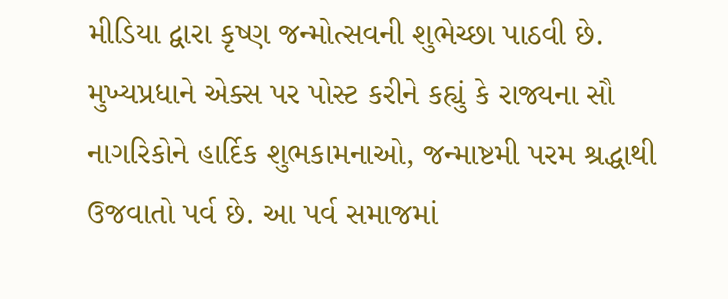મીડિયા દ્વારા કૃષ્ણ જન્મોત્સવની શુભેચ્છા પાઠવી છે. મુખ્યપ્રધાને એક્સ પર પોસ્ટ કરીને કહ્યું કે રાજ્યના સૌ નાગરિકોને હાર્દિક શુભકામનાઓ, જન્માષ્ટમી પરમ શ્રદ્ધાથી ઉજવાતો પર્વ છે. આ પર્વ સમાજમાં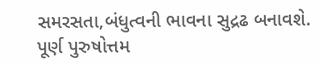સમરસતા,બંધુત્વની ભાવના સુદ્રઢ બનાવશે. પૂર્ણ પુરુષોત્તમ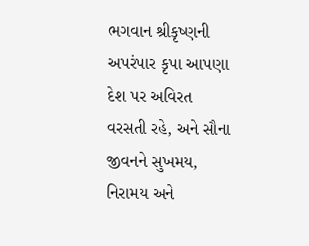ભગવાન શ્રીકૃષ્ણની અપરંપાર કૃપા આપણા દેશ પર અવિરત વરસતી રહે, અને સૌના જીવનને સુખમય, નિરામય અને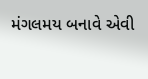મંગલમય બનાવે એવી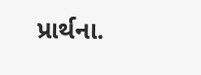પ્રાર્થના.